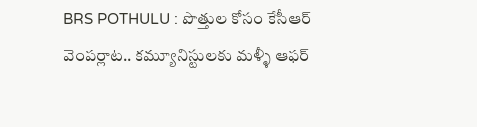BRS POTHULU : పొత్తుల కోసం కేసీఆర్ వెంపర్లాట.. కమ్యూనిస్టులకు మళ్ళీ ఆఫర్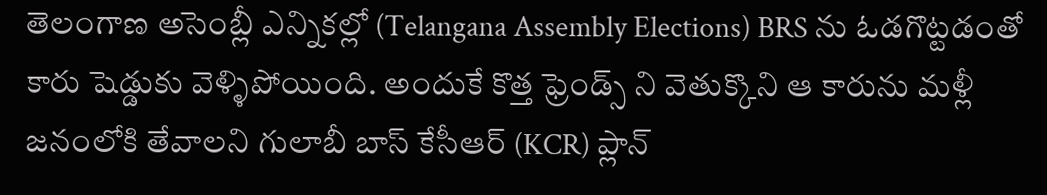తెలంగాణ అసెంబ్లీ ఎన్నికల్లో (Telangana Assembly Elections) BRS ను ఓడగొట్టడంతో కారు షెడ్డుకు వెళ్ళిపోయింది. అందుకే కొత్త ఫ్రెండ్స్ ని వెతుక్కొని ఆ కారును మళ్లీ జనంలోకి తేవాలని గులాబీ బాస్ కేసీఆర్ (KCR) ప్లాన్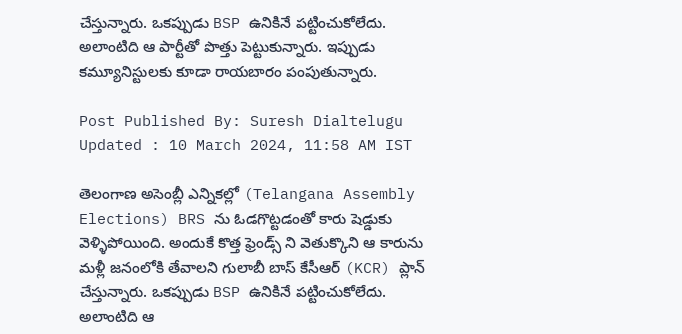చేస్తున్నారు. ఒకప్పుడు BSP ఉనికినే పట్టించుకోలేదు. అలాంటిది ఆ పార్టీతో పొత్తు పెట్టుకున్నారు. ఇప్పుడు కమ్యూనిస్టులకు కూడా రాయబారం పంపుతున్నారు.

Post Published By: Suresh Dialtelugu
Updated : 10 March 2024, 11:58 AM IST

తెలంగాణ అసెంబ్లీ ఎన్నికల్లో (Telangana Assembly Elections) BRS ను ఓడగొట్టడంతో కారు షెడ్డుకు వెళ్ళిపోయింది. అందుకే కొత్త ఫ్రెండ్స్ ని వెతుక్కొని ఆ కారును మళ్లీ జనంలోకి తేవాలని గులాబీ బాస్ కేసీఆర్ (KCR) ప్లాన్ చేస్తున్నారు. ఒకప్పుడు BSP ఉనికినే పట్టించుకోలేదు. అలాంటిది ఆ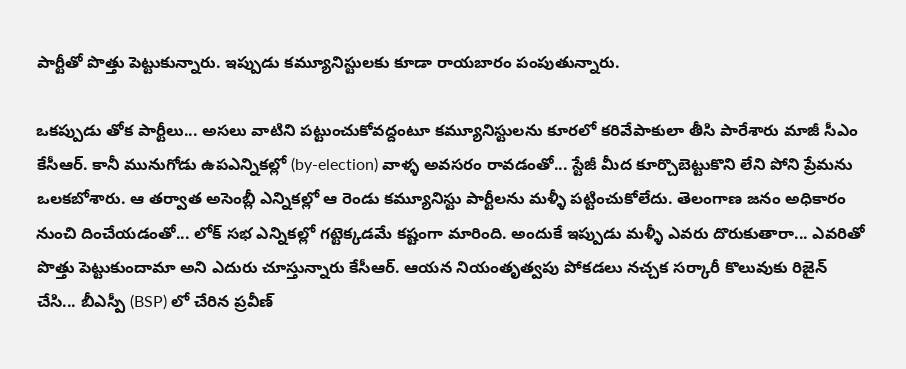పార్టీతో పొత్తు పెట్టుకున్నారు. ఇప్పుడు కమ్యూనిస్టులకు కూడా రాయబారం పంపుతున్నారు.

ఒకప్పుడు తోక పార్టీలు... అసలు వాటిని పట్టుంచుకోవద్దంటూ కమ్యూనిస్టులను కూరలో కరివేపాకులా తీసి పారేశారు మాజీ సీఎం కేసీఆర్. కానీ మునుగోడు ఉపఎన్నికల్లో (by-election) వాళ్ళ అవసరం రావడంతో... స్టేజీ మీద కూర్చొబెట్టుకొని లేని పోని ప్రేమను ఒలకబోశారు. ఆ తర్వాత అసెంబ్లీ ఎన్నికల్లో ఆ రెండు కమ్యూనిస్టు పార్టీలను మళ్ళీ పట్టించుకోలేదు. తెలంగాణ జనం అధికారం నుంచి దించేయడంతో... లోక్ సభ ఎన్నికల్లో గట్టెక్కడమే కష్టంగా మారింది. అందుకే ఇప్పుడు మళ్ళీ ఎవరు దొరుకుతారా... ఎవరితో పొత్తు పెట్టుకుందామా అని ఎదురు చూస్తున్నారు కేసీఆర్. ఆయన నియంతృత్వపు పోకడలు నచ్చక సర్కారీ కొలువుకు రిజైన్ చేసి... బీఎస్పీ (BSP) లో చేరిన ప్రవీణ్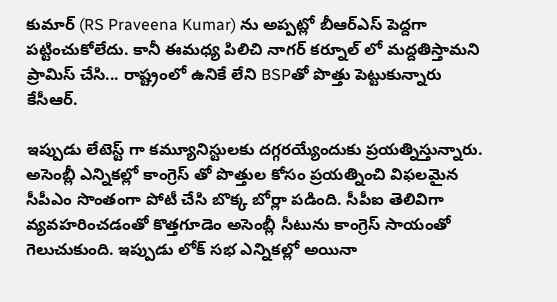కుమార్ (RS Praveena Kumar) ను అప్పట్లో బీఆర్ఎస్ పెద్దగా పట్టించుకోలేదు. కానీ ఈమధ్య పిలిచి నాగర్ కర్నూల్ లో మద్దతిస్తామని ప్రామిస్ చేసి... రాష్ట్రంలో ఉనికే లేని BSPతో పొత్తు పెట్టుకున్నారు కేసీఆర్.

ఇప్పుడు లేటెస్ట్ గా కమ్యూనిస్టులకు దగ్గరయ్యేందుకు ప్రయత్నిస్తున్నారు.
అసెంబ్లీ ఎన్నికల్లో కాంగ్రెస్ తో పొత్తుల కోసం ప్రయత్నించి విఫలమైన సీపీఎం సొంతంగా పోటీ చేసి బొక్క బోర్లా పడింది. సీపీఐ తెలివిగా వ్యవహరించడంతో కొత్తగూడెం అసెంబ్లీ సీటును కాంగ్రెస్ సాయంతో గెలుచుకుంది. ఇప్పుడు లోక్ సభ ఎన్నికల్లో అయినా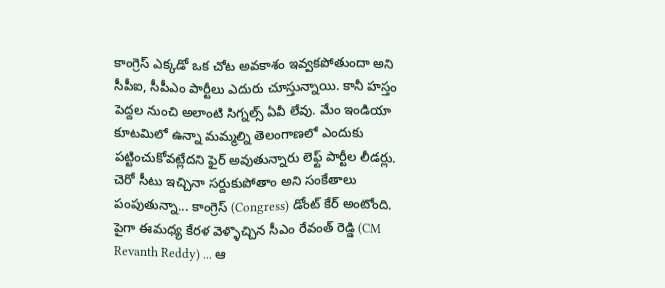కాంగ్రెస్ ఎక్కడో ఒక చోట అవకాశం ఇవ్వకపోతుందా అని సీపీఐ, సీపీఎం పార్టీలు ఎదురు చూస్తున్నాయి. కానీ హస్తం పెద్దల నుంచి అలాంటి సిగ్నల్స్ ఏవీ లేవు. మేం ఇండియా కూటమిలో ఉన్నా మమ్మల్ని తెలంగాణలో ఎందుకు పట్టించుకోవట్లేదని ఫైర్ అవుతున్నారు లెఫ్ట్ పార్టీల లీడర్లు. చెరో సీటు ఇచ్చినా సర్దుకుపోతాం అని సంకేతాలు పంపుతున్నా... కాంగ్రెస్ (Congress) డోంట్ కేర్ అంటోంది. పైగా ఈమధ్య కేరళ వెళ్ళొచ్చిన సీఎం రేవంత్ రెడ్డి (CM Revanth Reddy) ... ఆ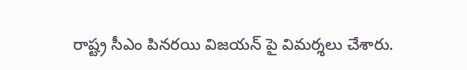రాష్ట్ర సీఎం పినరయి విజయన్ పై విమర్శలు చేశారు.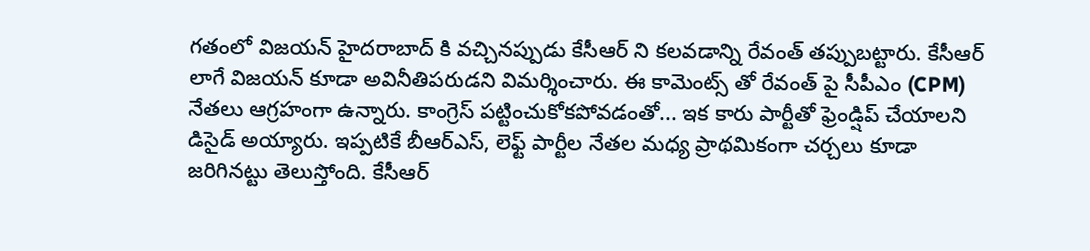గతంలో విజయన్ హైదరాబాద్ కి వచ్చినప్పుడు కేసీఆర్ ని కలవడాన్ని రేవంత్ తప్పుబట్టారు. కేసీఆర్ లాగే విజయన్ కూడా అవినీతిపరుడని విమర్శించారు. ఈ కామెంట్స్ తో రేవంత్ పై సీపీఎం (CPM) నేతలు ఆగ్రహంగా ఉన్నారు. కాంగ్రెస్ పట్టించుకోకపోవడంతో... ఇక కారు పార్టీతో ఫ్రెండ్షిప్ చేయాలని డిసైడ్ అయ్యారు. ఇప్పటికే బీఆర్ఎస్, లెఫ్ట్ పార్టీల నేతల మధ్య ప్రాథమికంగా చర్చలు కూడా జరిగినట్టు తెలుస్తోంది. కేసీఆర్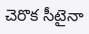చెరొక సీటైనా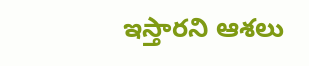ఇస్తారని ఆశలు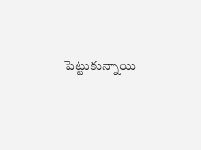పెట్టుకున్నాయి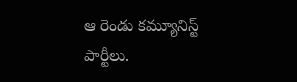ఆ రెండు కమ్యూనిస్ట్ పార్టీలు.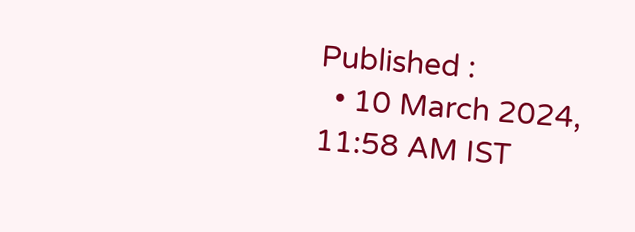Published :
  • 10 March 2024, 11:58 AM IST